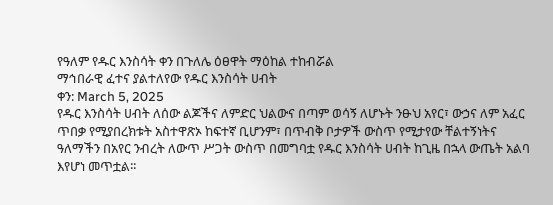የዓለም የዱር እንስሳት ቀን በጉለሌ ዕፀዋት ማዕከል ተከብሯል
ማኅበራዊ ፈተና ያልተለየው የዱር እንስሳት ሀብት
ቀን: March 5, 2025
የዱር እንስሳት ሀብት ለሰው ልጆችና ለምድር ህልውና በጣም ወሳኝ ለሆኑት ንፁህ አየር፣ ውኃና ለም አፈር ጥበቃ የሚያበረክቱት አስተዋጽኦ ከፍተኛ ቢሆንም፣ በጥብቅ ቦታዎች ውስጥ የሚታየው ቸልተኝነትና ዓለማችን በአየር ንብረት ለውጥ ሥጋት ውስጥ በመግባቷ የዱር እንስሳት ሀብት ከጊዜ በኋላ ውጤት አልባ እየሆነ መጥቷል፡፡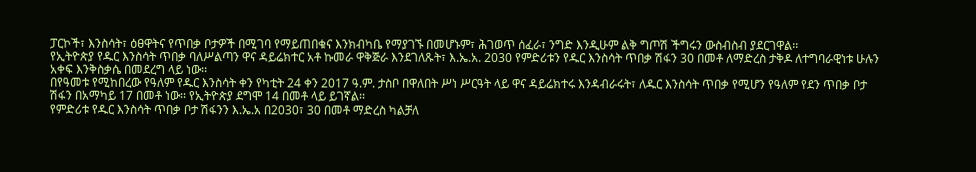ፓርኮች፣ እንስሳት፣ ዕፀዋትና የጥበቃ ቦታዎች በሚገባ የማይጠበቁና እንክብካቤ የማያገኙ በመሆኑም፣ ሕገወጥ ሰፈራ፣ ንግድ እንዲሁም ልቅ ግጦሽ ችግሩን ውስብስብ ያደርገዋል፡፡
የኢትዮጵያ የዱር እንስሳት ጥበቃ ባለሥልጣን ዋና ዳይሬክተር አቶ ኩመራ ዋቅጅራ እንደገለጹት፣ እ.ኤ.አ. 2030 የምድሪቱን የዱር እንስሳት ጥበቃ ሽፋን 30 በመቶ ለማድረስ ታቅዶ ለተግባራዊነቱ ሁሉን አቀፍ እንቅስቃሴ በመደረግ ላይ ነው፡፡
በየዓመቱ የሚከበረው የዓለም የዱር እንስሳት ቀን የካቲት 24 ቀን 2017 ዓ.ም. ታስቦ በዋለበት ሥነ ሥርዓት ላይ ዋና ዳይሬክተሩ እንዳብራሩት፣ ለዱር እንስሳት ጥበቃ የሚሆን የዓለም የደን ጥበቃ ቦታ ሽፋን በአማካይ 17 በመቶ ነው፡፡ የኢትዮጵያ ደግሞ 14 በመቶ ላይ ይገኛል፡፡
የምድሪቱ የዱር እንስሳት ጥበቃ ቦታ ሽፋንን እ.ኤ.አ በ2030፣ 30 በመቶ ማድረስ ካልቻለ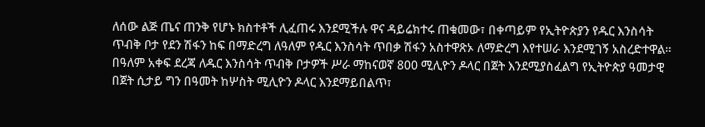ለሰው ልጅ ጤና ጠንቅ የሆኑ ክስተቶች ሊፈጠሩ እንደሚችሉ ዋና ዳይሬክተሩ ጠቁመው፣ በቀጣይም የኢትዮጵያን የዱር እንስሳት ጥብቅ ቦታ የደን ሽፋን ከፍ በማድረግ ለዓለም የዱር እንስሳት ጥበቃ ሽፋን አስተዋጽኦ ለማድረግ እየተሠራ እንደሚገኝ አስረድተዋል፡፡
በዓለም አቀፍ ደረጃ ለዱር እንስሳት ጥብቅ ቦታዎች ሥራ ማከናወኛ 800 ሚሊዮን ዶላር በጀት እንደሚያስፈልግ የኢትዮጵያ ዓመታዊ በጀት ሲታይ ግን በዓመት ከሦስት ሚሊዮን ዶላር እንደማይበልጥ፣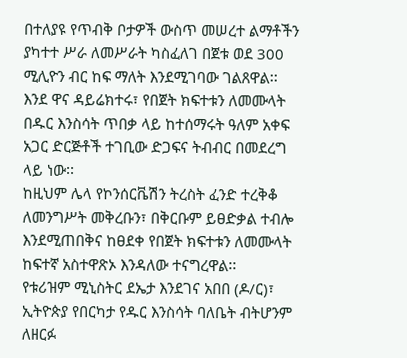በተለያዩ የጥብቅ ቦታዎች ውስጥ መሠረተ ልማቶችን ያካተተ ሥራ ለመሥራት ካስፈለገ በጀቱ ወደ 300 ሚሊዮን ብር ከፍ ማለት እንደሚገባው ገልጸዋል፡፡
እንደ ዋና ዳይሬክተሩ፣ የበጀት ክፍተቱን ለመሙላት በዱር እንስሳት ጥበቃ ላይ ከተሰማሩት ዓለም አቀፍ አጋር ድርጅቶች ተገቢው ድጋፍና ትብብር በመደረግ ላይ ነው፡፡
ከዚህም ሌላ የኮንሰርቬሽን ትረስት ፈንድ ተረቅቆ ለመንግሥት መቅረቡን፣ በቅርቡም ይፀድቃል ተብሎ እንደሚጠበቅና ከፀደቀ የበጀት ክፍተቱን ለመሙላት ከፍተኛ አስተዋጽኦ እንዳለው ተናግረዋል፡፡
የቱሪዝም ሚኒስትር ደኤታ እንደገና አበበ (ዶ/ር)፣ ኢትዮጵያ የበርካታ የዱር እንስሳት ባለቤት ብትሆንም ለዘርፉ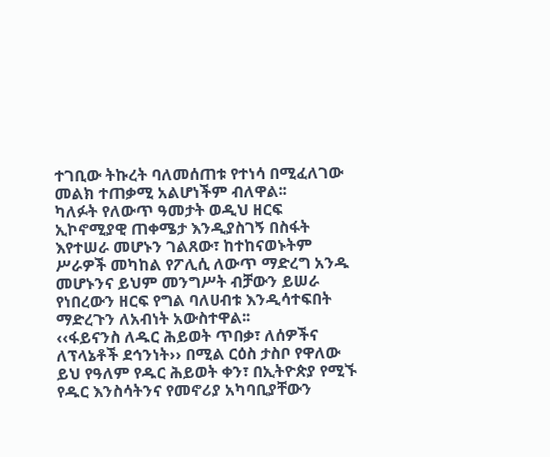ተገቢው ትኩረት ባለመሰጠቱ የተነሳ በሚፈለገው መልክ ተጠቃሚ አልሆነችም ብለዋል፡፡
ካለፉት የለውጥ ዓመታት ወዲህ ዘርፍ ኢኮኖሚያዊ ጠቀሜታ እንዲያስገኝ በስፋት እየተሠራ መሆኑን ገልጸው፣ ከተከናወኑትም ሥራዎች መካከል የፖሊሲ ለውጥ ማድረግ አንዱ መሆኑንና ይህም መንግሥት ብቻውን ይሠራ የነበረውን ዘርፍ የግል ባለሀብቱ እንዲሳተፍበት ማድረጉን ለአብነት አውስተዋል፡፡
‹‹ፋይናንስ ለዱር ሕይወት ጥበቃ፣ ለሰዎችና ለፕላኔቶች ደኅንነት›› በሚል ርዕስ ታስቦ የዋለው ይህ የዓለም የዱር ሕይወት ቀን፣ በኢትዮጵያ የሚኙ የዱር እንስሳትንና የመኖሪያ አካባቢያቸውን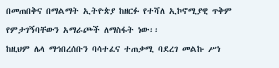በመጠበቅና በማልማት ኢትዮጵያ ከዘርፉ የተሻለ ኢኮኖሚያዊ ጥቅም የምታገኝባቸውን አማራጮች ለማስፋት ነው፡፡
ከዚህም ሌላ ማኅበረሰቡን ባሳተፈና ተጠቃሚ ባደረገ መልኩ ሥነ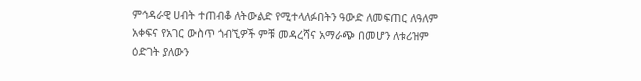ምኅዳራዊ ሀብት ተጠብቆ ለትውልድ የሚተላለፉበትን ዓውድ ለመፍጠር ለዓለም አቀፍና የአገር ውስጥ ጎብኚዎች ምቹ መዳረሻና አማራጭ በመሆን ለቱሪዝም ዕድገት ያለውን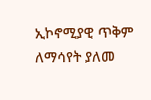ኢኮኖሚያዊ ጥቅም ለማሳየት ያለመ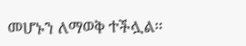መሆኑን ለማወቅ ተችሏል፡፡